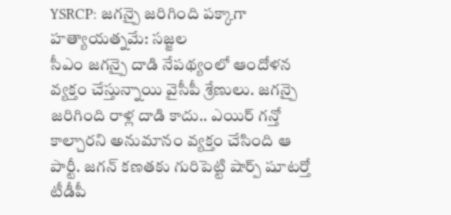YSRCP: జగన్పై జరిగింది పక్కాగా హత్యాయత్నమే: సజ్జల
సీఎం జగన్పై దాడి నేపథ్యంలో ఆందోళన వ్యక్తం చేస్తున్నాయి వైసీపీ శ్రేణులు. జగన్పై జరిగింది రాళ్ల దాడి కాదు.. ఎయిర్ గన్తో కాల్చారని అనుమానం వ్యక్తం చేసింది ఆ పార్టీ. జగన్ కణతకు గురిపెట్టి షార్ప్ షూటర్తో టీడీపీ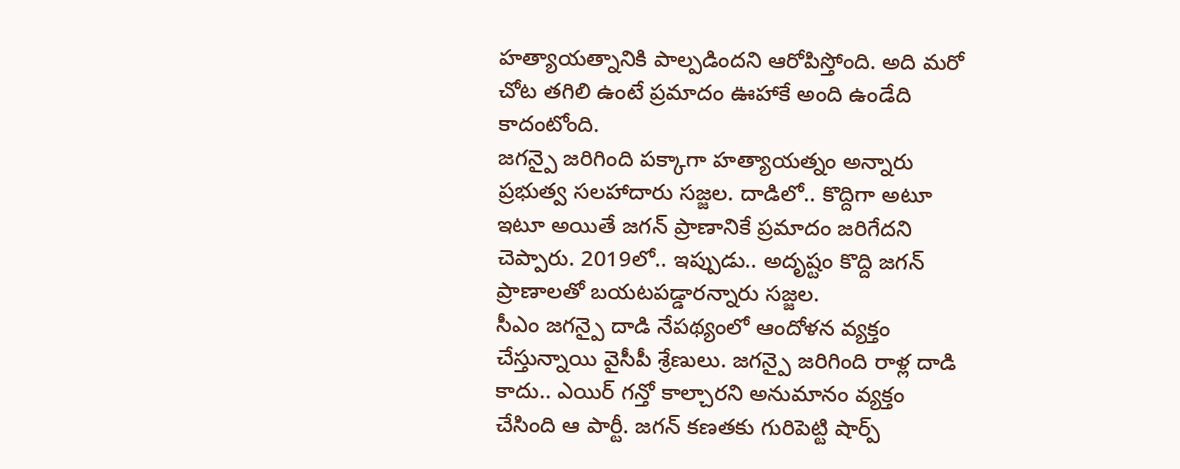హత్యాయత్నానికి పాల్పడిందని ఆరోపిస్తోంది. అది మరో చోట తగిలి ఉంటే ప్రమాదం ఊహాకే అంది ఉండేది కాదంటోంది.
జగన్పై జరిగింది పక్కాగా హత్యాయత్నం అన్నారు ప్రభుత్వ సలహాదారు సజ్జల. దాడిలో.. కొద్దిగా అటూ ఇటూ అయితే జగన్ ప్రాణానికే ప్రమాదం జరిగేదని చెప్పారు. 2019లో.. ఇప్పుడు.. అదృష్టం కొద్ది జగన్ ప్రాణాలతో బయటపడ్డారన్నారు సజ్జల.
సీఎం జగన్పై దాడి నేపథ్యంలో ఆందోళన వ్యక్తం చేస్తున్నాయి వైసీపీ శ్రేణులు. జగన్పై జరిగింది రాళ్ల దాడి కాదు.. ఎయిర్ గన్తో కాల్చారని అనుమానం వ్యక్తం చేసింది ఆ పార్టీ. జగన్ కణతకు గురిపెట్టి షార్ప్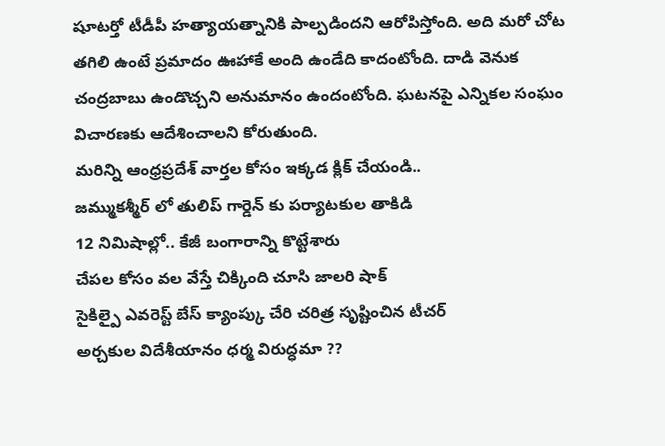షూటర్తో టీడీపీ హత్యాయత్నానికి పాల్పడిందని ఆరోపిస్తోంది. అది మరో చోట తగిలి ఉంటే ప్రమాదం ఊహాకే అంది ఉండేది కాదంటోంది. దాడి వెనుక చంద్రబాబు ఉండొచ్చని అనుమానం ఉందంటోంది. ఘటనపై ఎన్నికల సంఘం విచారణకు ఆదేశించాలని కోరుతుంది.
మరిన్ని ఆంధ్రప్రదేశ్ వార్తల కోసం ఇక్కడ క్లిక్ చేయండి..
జమ్ముకశ్మీర్ లో తులిప్ గార్డెన్ కు పర్యాటకుల తాకిడి
12 నిమిషాల్లో.. కేజీ బంగారాన్ని కొట్టేశారు
చేపల కోసం వల వేస్తే చిక్కింది చూసి జాలరి షాక్
సైకిల్పై ఎవరెస్ట్ బేస్ క్యాంప్కు చేరి చరిత్ర సృష్టించిన టీచర్
అర్చకుల విదేశీయానం ధర్మ విరుద్ధమా ??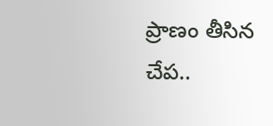ప్రాణం తీసిన చేప..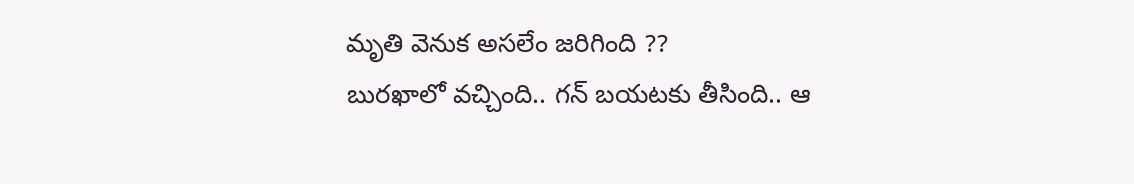మృతి వెనుక అసలేం జరిగింది ??
బురఖాలో వచ్చింది.. గన్ బయటకు తీసింది.. ఆ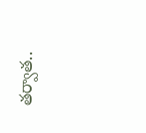తర్వాత..